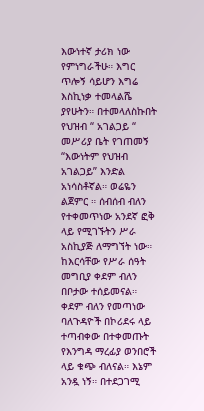እውነተኛ ታሪክ ነው የምነግራችሁ። እግር ጥሎኝ ሳይሆን እግሬ እስኪነቃ ተመላልሼ ያየሁትን። በተመላለስኩበት የህዝብ “ አገልጋይ “ መሥሪያ ቤት የገጠመኝ “እውነትም የህዝብ አገልጋይ” እንድል አነሳስቶኛል። ወሬዬን ልጀምር ። ሰብሰብ ብለን የተቀመጥነው አንደኛ ፎቅ ላይ የሚገኙትን ሥራ አስኪያጅ ለማግኘት ነው። ከእርሳቸው የሥራ ሰዓት መግቢያ ቀደም ብለን በቦታው ተሰይመናል። ቀደም ብለን የመጣነው ባለጉዳዮች በኮሪደሩ ላይ ተጣብቀው በተቀመጡት የእንግዳ ማረፊያ ወንበሮች ላይ ቁጭ ብለናል። እኔም አንዷ ነኝ። በተደጋገሚ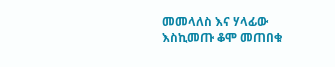መመላለስ እና ሃላፊው እስኪመጡ ቆሞ መጠበቁ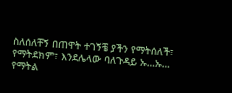ስለሰለቸኝ በጠዋት ተገኝቼ ያችን የማትሰለች፣ የማትደክም፣ እንደሌላው ባለጉዳይ ኡ…ኡ… የማትል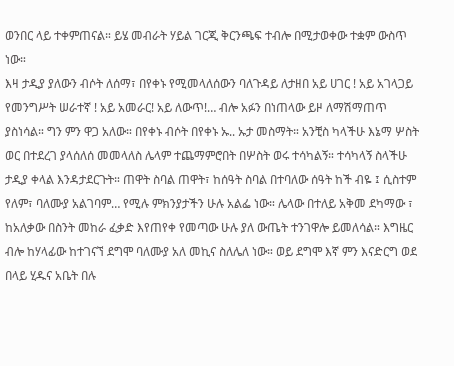ወንበር ላይ ተቀምጠናል። ይሄ መብራት ሃይል ገርጂ ቅርንጫፍ ተብሎ በሚታወቀው ተቋም ውስጥ ነው።
እዛ ታዲያ ያለውን ብሶት ለሰማ፣ በየቀኑ የሚመላለሰውን ባለጉዳይ ለታዘበ አይ ሀገር ! አይ አገላጋይ የመንግሥት ሠራተኛ ! አይ አመራር! አይ ለውጥ!… ብሎ አፉን በነጠላው ይዞ ለማሽማጠጥ ያስነሳል። ግን ምን ዋጋ አለው። በየቀኑ ብሶት በየቀኑ ኡ.. ኡታ መስማት። አንቺስ ካላችሁ እኔማ ሦስት ወር በተደረገ ያላሰለሰ መመላለስ ሌላም ተጨማምሮበት በሦስት ወሩ ተሳካልኝ። ተሳካላኝ ስላችሁ ታዲያ ቀላል እንዳታደርጉት። ጠዋት ስባል ጠዋት፣ ከሰዓት ስባል በተባለው ሰዓት ከች ብዬ ፤ ሲስተም የለም፣ ባለሙያ አልገባም… የሚሉ ምክንያታችን ሁሉ አልፌ ነው። ሌላው በተለይ አቅመ ደካማው ፣ ከአለቃው በስንት መከራ ፈቃድ እየጠየቀ የመጣው ሁሉ ያለ ውጤት ተንገዋሎ ይመለሳል። እግዜር ብሎ ከሃላፊው ከተገናኘ ደግሞ ባለሙያ አለ መኪና ስለሌለ ነው። ወይ ደግሞ እኛ ምን እናድርግ ወደ በላይ ሂዱና አቤት በሉ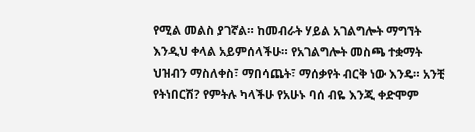የሚል መልስ ያገኛል። ከመብራት ሃይል አገልግሎት ማግኘት እንዲህ ቀላል አይምሰላችሁ። የአገልግሎት መስጫ ተቋማት ህዝብን ማስለቀስ፣ ማበሳጨት፣ ማሰቃየት ብርቅ ነው እንዴ። አንቺ የትነበርሽ? የምትሉ ካላችሁ የአሁኑ ባሰ ብዬ እንጂ ቀድሞም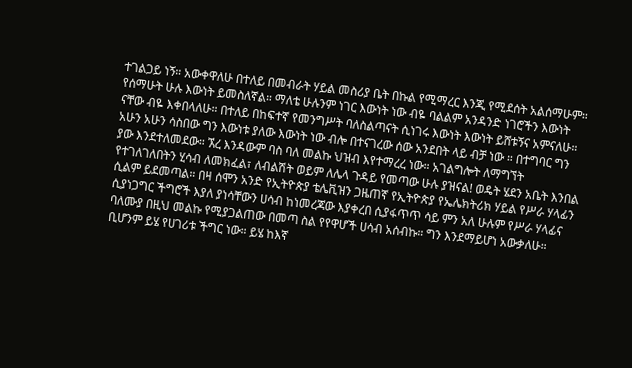ተገልጋይ ነኝ። አውቀዋለሁ በተለይ በመብራት ሃይል መስሪያ ቤት በኩል የሚማረር እንጂ የሚደሰት አልሰማሁም።
የሰማሁት ሁሉ እውነት ይመስለኛል። ማለቴ ሁሉንም ነገር እውነት ነው ብዬ ባልልም አንዳንድ ነገሮችን እውነት ናቸው ብዬ እቀበላለሁ። በተለይ በከፍተኛ የመንግሥት ባለስልጣናት ሲነገሩ እውነት እውነት ይሸቱኝና አምናለሁ። አሁን አሁን ሳስበው ግን እውነቱ ያለው እውነት ነው ብሎ በተናገረው ሰው አንደበት ላይ ብቻ ነው ። በተግባር ግን ያው እንደተለመደው። ኧረ እንዳውም ባስ ባለ መልኩ ህዝብ እየተማረረ ነው። አገልግሎት ለማግኘት የተገለገለበትን ሂሳብ ለመክፈል፣ ለብልሽት ወይም ለሌላ ጉዳይ የመጣው ሁሉ ያዝናል! ወዴት ሄደን አቤት እንበል ሲልም ይደመጣል። በዛ ሰሞን አንድ የኢትዮጵያ ቴሌቪዝን ጋዜጠኛ የኢትዮጵያ የኤሌክትሪክ ሃይል የሥራ ሃላፊን ሲያነጋግር ችግሮች እያለ ያነሳቸውን ሀሳብ ከነመረጃው እያቀረበ ሲያፋጥጥ ሳይ ምን አለ ሁሉም የሥራ ሃላፊና ባለሙያ በዚህ መልኩ የሚያጋልጠው በመጣ ስል የየዋሆች ሀሳብ አሰብኩ። ግን እንደማይሆነ አውቃለሁ። ቢሆንም ይሄ የሀገሪቱ ችግር ነው። ይሄ ከእኛ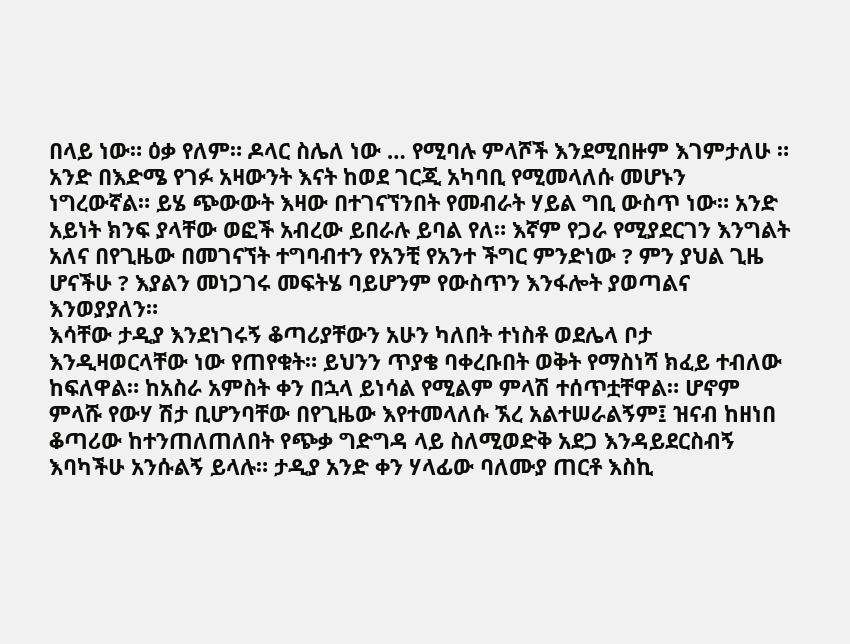በላይ ነው። ዕቃ የለም። ዶላር ስሌለ ነው … የሚባሉ ምላሾች እንደሚበዙም እገምታለሁ ።
አንድ በእድሜ የገፉ አዛውንት እናት ከወደ ገርጂ አካባቢ የሚመላለሱ መሆኑን ነግረውኛል። ይሄ ጭውውት እዛው በተገናኘንበት የመብራት ሃይል ግቢ ውስጥ ነው። አንድ አይነት ክንፍ ያላቸው ወፎች አብረው ይበራሉ ይባል የለ። እኛም የጋራ የሚያደርገን እንግልት አለና በየጊዜው በመገናኘት ተግባብተን የአንቺ የአንተ ችግር ምንድነው ? ምን ያህል ጊዜ ሆናችሁ ? እያልን መነጋገሩ መፍትሄ ባይሆንም የውስጥን እንፋሎት ያወጣልና እንወያያለን።
እሳቸው ታዲያ እንደነገሩኝ ቆጣሪያቸውን አሁን ካለበት ተነስቶ ወደሌላ ቦታ እንዲዛወርላቸው ነው የጠየቁት። ይህንን ጥያቄ ባቀረቡበት ወቅት የማስነሻ ክፈይ ተብለው ከፍለዋል። ከአስራ አምስት ቀን በኋላ ይነሳል የሚልም ምላሽ ተሰጥቷቸዋል። ሆኖም ምላሹ የውሃ ሽታ ቢሆንባቸው በየጊዜው እየተመላለሱ ኧረ አልተሠራልኝም፤ ዝናብ ከዘነበ ቆጣሪው ከተንጠለጠለበት የጭቃ ግድግዳ ላይ ስለሚወድቅ አደጋ እንዳይደርስብኝ እባካችሁ አንሱልኝ ይላሉ። ታዲያ አንድ ቀን ሃላፊው ባለሙያ ጠርቶ እስኪ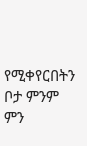የሚቀየርበትን ቦታ ምንም ምን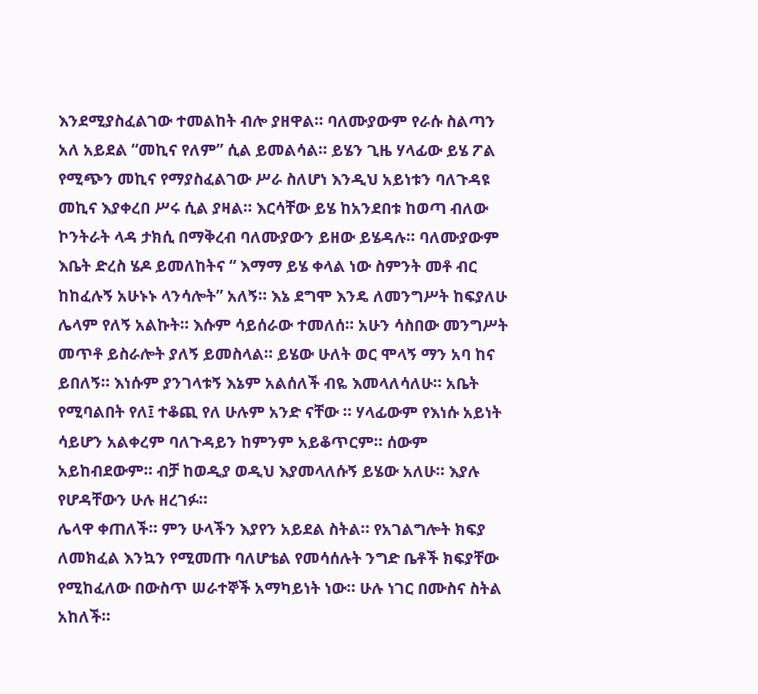እንደሚያስፈልገው ተመልከት ብሎ ያዘዋል። ባለሙያውም የራሱ ስልጣን አለ አይደል “መኪና የለም” ሲል ይመልሳል። ይሄን ጊዜ ሃላፊው ይሄ ፖል የሚጭን መኪና የማያስፈልገው ሥራ ስለሆነ እንዲህ አይነቱን ባለጉዳዩ መኪና እያቀረበ ሥሩ ሲል ያዛል። እርሳቸው ይሄ ከአንደበቱ ከወጣ ብለው ኮንትራት ላዳ ታክሲ በማቅረብ ባለሙያውን ይዘው ይሄዳሉ። ባለሙያውም እቤት ድረስ ሄዶ ይመለከትና “ እማማ ይሄ ቀላል ነው ስምንት መቶ ብር ከከፈሉኝ አሁኑኑ ላንሳሎት” አለኝ። እኔ ደግሞ እንዴ ለመንግሥት ከፍያለሁ ሌላም የለኝ አልኩት። እሱም ሳይሰራው ተመለሰ። አሁን ሳስበው መንግሥት መጥቶ ይስራሎት ያለኝ ይመስላል። ይሄው ሁለት ወር ሞላኝ ማን አባ ከና ይበለኝ። እነሱም ያንገላቱኝ እኔም አልሰለች ብዬ እመላለሳለሁ። አቤት የሚባልበት የለ፤ ተቆጪ የለ ሁሉም አንድ ናቸው ። ሃላፊውም የእነሱ አይነት ሳይሆን አልቀረም ባለጉዳይን ከምንም አይቆጥርም። ሰውም አይከብደውም። ብቻ ከወዲያ ወዲህ እያመላለሱኝ ይሄው አለሁ። እያሉ የሆዳቸውን ሁሉ ዘረገፉ።
ሌላዋ ቀጠለች። ምን ሁላችን እያየን አይደል ስትል። የአገልግሎት ክፍያ ለመክፈል እንኳን የሚመጡ ባለሆቴል የመሳሰሉት ንግድ ቤቶች ክፍያቸው የሚከፈለው በውስጥ ሠራተኞች አማካይነት ነው። ሁሉ ነገር በሙስና ስትል አከለች።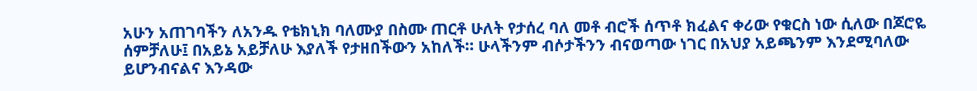አሁን አጠገባችን ለአንዱ የቴክኒክ ባለሙያ በስሙ ጠርቶ ሁለት የታሰረ ባለ መቶ ብሮች ሰጥቶ ክፈልና ቀሪው የቁርስ ነው ሲለው በጆሮዬ ሰምቻለሁ፤ በአይኔ አይቻለሁ እያለች የታዘበችውን አከለች። ሁላችንም ብሶታችንን ብናወጣው ነገር በአህያ አይጫንም እንደሚባለው ይሆንብናልና እንዳው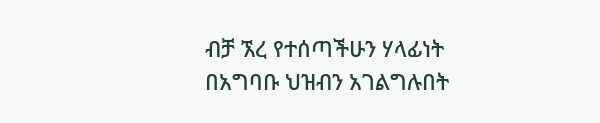ብቻ ኧረ የተሰጣችሁን ሃላፊነት በአግባቡ ህዝብን አገልግሉበት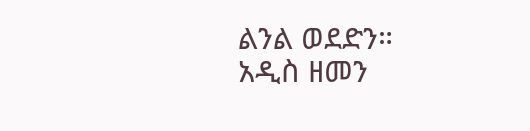ልንል ወደድን።
አዲስ ዘመን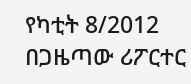የካቲት 8/2012
በጋዜጣው ሪፖርተር